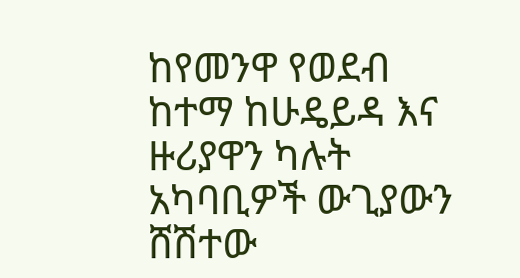ከየመንዋ የወደብ ከተማ ከሁዴይዳ እና ዙሪያዋን ካሉት አካባቢዎች ውጊያውን ሸሽተው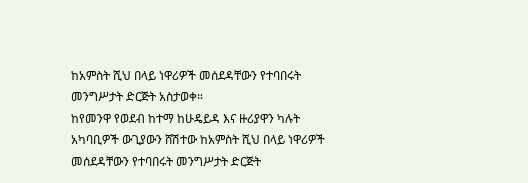ከአምስት ሺህ በላይ ነዋሪዎች መሰደዳቸውን የተባበሩት መንግሥታት ድርጅት አስታወቀ።
ከየመንዋ የወደብ ከተማ ከሁዴይዳ እና ዙሪያዋን ካሉት አካባቢዎች ውጊያውን ሸሽተው ከአምስት ሺህ በላይ ነዋሪዎች መሰደዳቸውን የተባበሩት መንግሥታት ድርጅት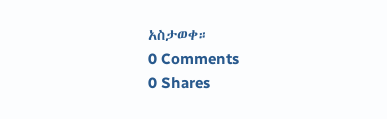አስታወቀ።
0 Comments
0 Shares